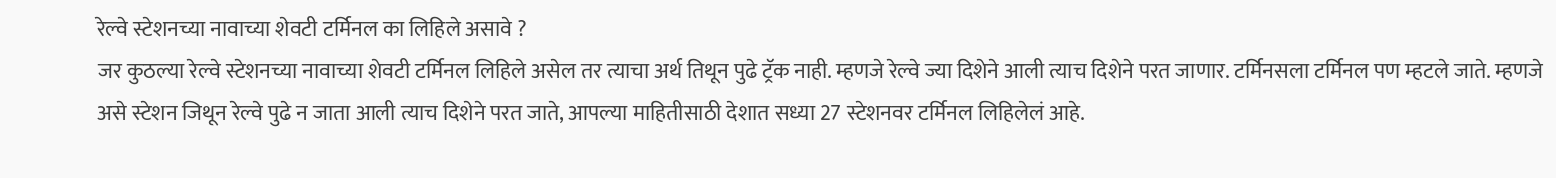रेल्वे स्टेशनच्या नावाच्या शेवटी टर्मिनल का लिहिले असावे ?
जर कुठल्या रेल्वे स्टेशनच्या नावाच्या शेवटी टर्मिनल लिहिले असेल तर त्याचा अर्थ तिथून पुढे ट्रॅक नाही. म्हणजे रेल्वे ज्या दिशेने आली त्याच दिशेने परत जाणार. टर्मिनसला टर्मिनल पण म्हटले जाते. म्हणजे असे स्टेशन जिथून रेल्वे पुढे न जाता आली त्याच दिशेने परत जाते, आपल्या माहितीसाठी देशात सध्या 27 स्टेशनवर टर्मिनल लिहिलेलं आहे.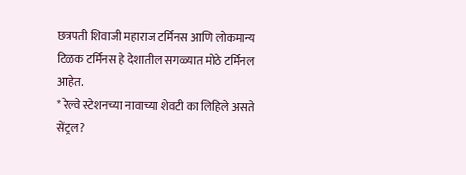छत्रपती शिवाजी महाराज टर्मिनस आणि लोकमान्य टिळक टर्मिनस हे देशातील सगळ्यात मोठे टर्मिनल आहेत.
* रेल्वे स्टेशनच्या नावाच्या शेवटी का लिहिले असते सेंट्रल?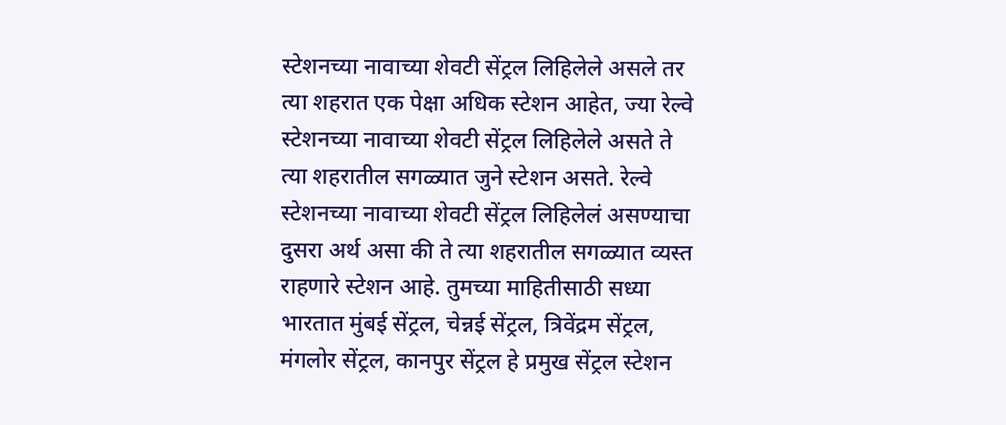स्टेशनच्या नावाच्या शेवटी सेंट्रल लिहिलेले असले तर त्या शहरात एक पेक्षा अधिक स्टेशन आहेत, ज्या रेल्वे स्टेशनच्या नावाच्या शेवटी सेंट्रल लिहिलेले असते ते त्या शहरातील सगळ्यात जुने स्टेशन असते. रेल्वे स्टेशनच्या नावाच्या शेवटी सेंट्रल लिहिलेलं असण्याचा दुसरा अर्थ असा की ते त्या शहरातील सगळ्यात व्यस्त राहणारे स्टेशन आहे. तुमच्या माहितीसाठी सध्या भारतात मुंबई सेंट्रल, चेन्नई सेंट्रल, त्रिवेंद्रम सेंट्रल, मंगलोर सेंट्रल, कानपुर सेंट्रल हे प्रमुख सेंट्रल स्टेशन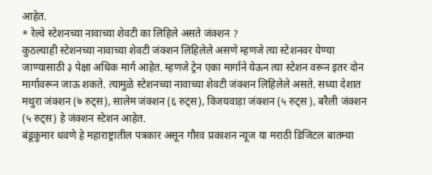आहेत.
* रेल्वे स्टेशनच्या नावाच्या शेवटी का लिहिले असते जंक्शन ?
कुठल्याही स्टेशनच्या नावाच्या शेवटी जंक्शन लिहिलेले असणे म्हणजे त्या स्टेशनवर येण्या जाण्यासाठी ३ पेक्षा अधिक मार्ग आहेत. म्हणजे ट्रेन एका मार्गाने येऊन त्या स्टेशन वरून इतर दोन मार्गावरून जाऊ शकते. त्यामुळे स्टेशनच्या नावाच्या शेवटी जंक्शन लिहिलेले असते. सध्या देशात मथुरा जंक्शन (७ रुट्स), सालेम जंक्शन (६ रुट्स), विजयवाड़ा जंक्शन (५ रुट्स ), बरैली जंक्शन (५ रुट्स) हे जंक्शन स्टेशन आहेत.
बंडूकुमार धवणे हे महाराष्ट्रातील पत्रकार असून गौरव प्रकाशन न्यूज या मराठी डिजिटल बातम्या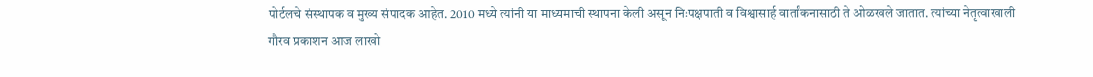पोर्टलचे संस्थापक व मुख्य संपादक आहेत. 2010 मध्ये त्यांनी या माध्यमाची स्थापना केली असून निःपक्षपाती व विश्वासार्ह वार्तांकनासाठी ते ओळखले जातात. त्यांच्या नेतृत्वाखाली गौरव प्रकाशन आज लाखो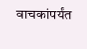वाचकांपर्यंत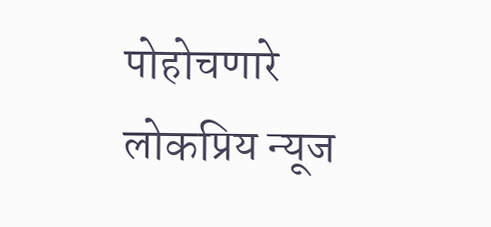पोहोचणारे लोकप्रिय न्यूज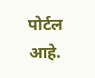पोर्टल आहे.